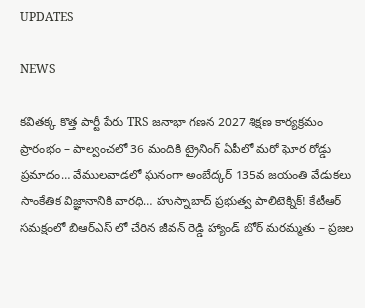UPDATES

NEWS

కవితక్క కొత్త పార్టీ పేరు TRS జనాభా గణన 2027 శిక్షణ కార్యక్రమం ప్రారంభం – పాల్వంచలో 36 మందికి ట్రైనింగ్ ఏపీలో మరో ఘోర రోడ్డు ప్రమాదం… వేములవాడలో ఘనంగా అంబేద్కర్ 135వ జయంతి వేడుకలు సాంకేతిక విజ్ఞానానికి వారధి… హుస్నాబాద్ ప్రభుత్వ పాలిటెక్నిక్! కేటీఆర్ సమక్షంలో బిఆర్ఎస్ లో చేరిన జీవన్ రెడ్డి హ్యాండ్ బోర్ మరమ్మతు – ప్రజల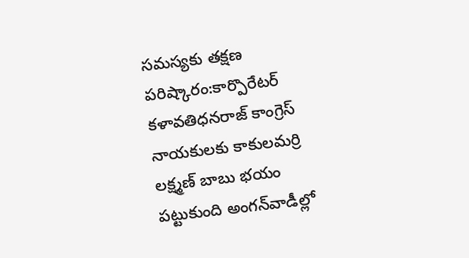సమస్యకు తక్షణ పరిష్కారం:కార్పొరేటర్ కళావతిధనరాజ్ కాంగ్రెస్ నాయకులకు కాకులమర్రి లక్ష్మణ్ బాబు భయం పట్టుకుంది అంగన్‌వాడీల్లో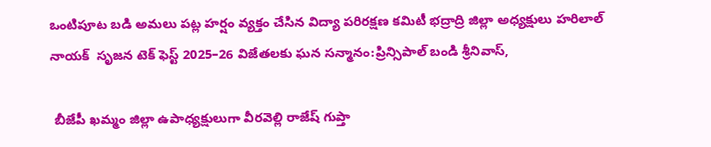ఒంటిపూట బడి అమలు పట్ల హర్షం వ్యక్తం చేసిన విద్యా పరిరక్షణ కమిటీ భద్రాద్రి జిల్లా అధ్యక్షులు హరిలాల్ నాయక్  సృజన టెక్ ఫెస్ట్ 2025–26 విజేతలకు ఘన సన్మానం:ప్రిన్సిపాల్ బండి శ్రీనివాస్,

 బీజేపీ ఖమ్మం జిల్లా ఉపాధ్యక్షులుగా వీరవెల్లి రాజేష్ గుప్తా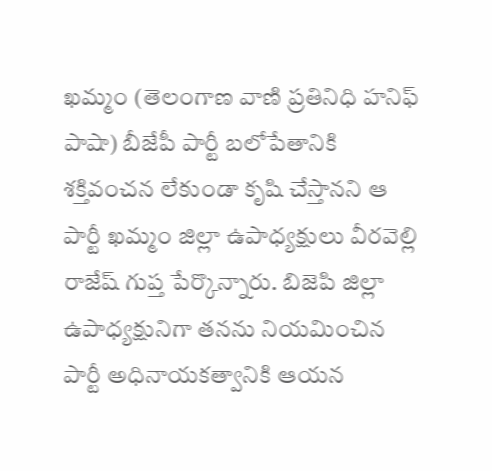ఖమ్మం (తెలంగాణ వాణి ప్రతినిధి హనిఫ్ పాషా) బీజేపీ పార్టీ బలోపేతానికి శక్తివంచన లేకుండా కృషి చేస్తానని ఆ పార్టీ ఖమ్మం జిల్లా ఉపాధ్యక్షులు వీరవెల్లి రాజేష్ గుప్త పేర్కొన్నారు. బిజెపి జిల్లా ఉపాధ్యక్షునిగా తనను నియమించిన పార్టీ అధినాయకత్వానికి ఆయన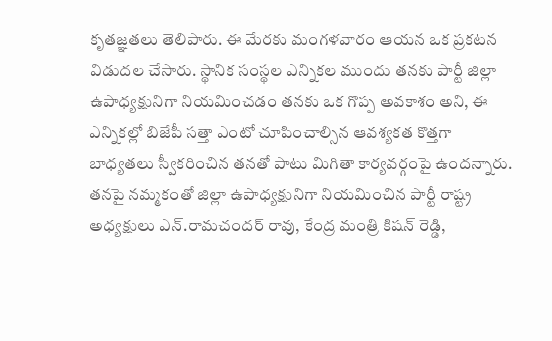కృతజ్ఞతలు తెలిపారు. ఈ మేరకు మంగళవారం ఆయన ఒక ప్రకటన విడుదల చేసారు. స్థానిక సంస్థల ఎన్నికల ముందు తనకు పార్టీ జిల్లా ఉపాధ్యక్షునిగా నియమించడం తనకు ఒక గొప్ప అవకాశం అని, ఈ ఎన్నికల్లో బిజేపీ సత్తా ఎంటో చూపించాల్సిన ఆవశ్యకత కొత్తగా బాధ్యతలు స్వీకరించిన తనతో పాటు మిగితా కార్యవర్గంపై ఉందన్నారు. తనపై నమ్మకంతో జిల్లా ఉపాధ్యక్షునిగా నియమించిన పార్టీ రాష్ట్ర అధ్యక్షులు ఎన్.రామచందర్ రావు, కేంద్ర మంత్రి కిషన్ రెడ్డి,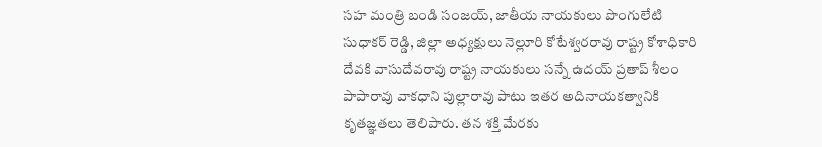సహ మంత్రి బండి సంజయ్, జాతీయ నాయకులు పొంగులేటి సుధాకర్ రెడ్డి, జిల్లా అధ్యక్షులు నెల్లూరి కోటేశ్వరరావు రాష్ట్ర కోశాధికారి దేవకి వాసుదేవరావు రాష్ట్ర నాయకులు సన్నే ఉదయ్ ప్రతాప్ శీలం పాపారావు వాకధాని పుల్లారావు పాటు ఇతర అదినాయకత్వానికి కృతజ్ఞతలు తెలిపారు. తన శక్తి మేరకు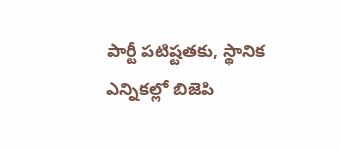పార్టీ పటిష్టతకు, స్థానిక ఎన్నికల్లో బిజెపి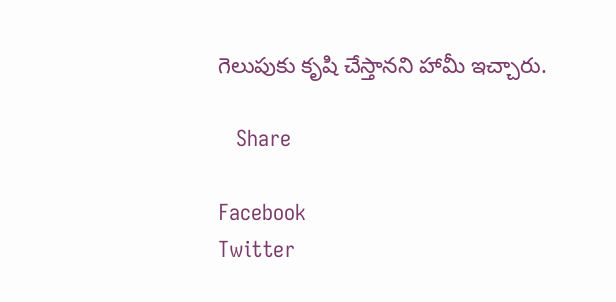గెలుపుకు కృషి చేస్తానని హామీ ఇచ్చారు.

   Share

Facebook
Twitter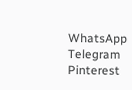WhatsApp
Telegram
Pinterest